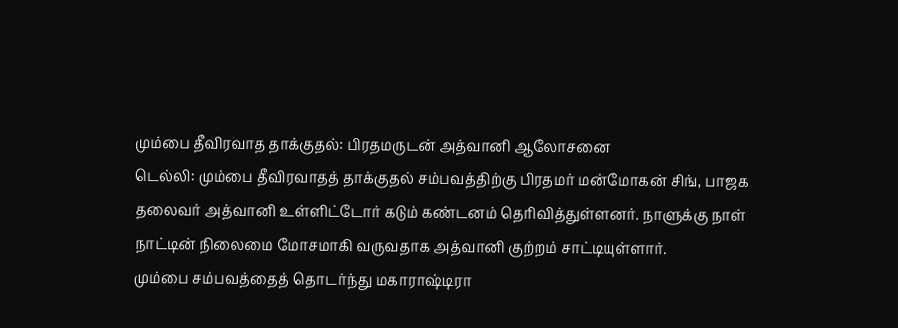மும்பை தீவிரவாத தாக்குதல்: பிரதமருடன் அத்வானி ஆலோசனை
டெல்லி: மும்பை தீவிரவாதத் தாக்குதல் சம்பவத்திற்கு பிரதமர் மன்மோகன் சிங், பாஜக தலைவர் அத்வானி உள்ளிட்டோர் கடும் கண்டனம் தெரிவித்துள்ளனர். நாளுக்கு நாள் நாட்டின் நிலைமை மோசமாகி வருவதாக அத்வானி குற்றம் சாட்டியுள்ளார்.
மும்பை சம்பவத்தைத் தொடர்ந்து மகாராஷ்டிரா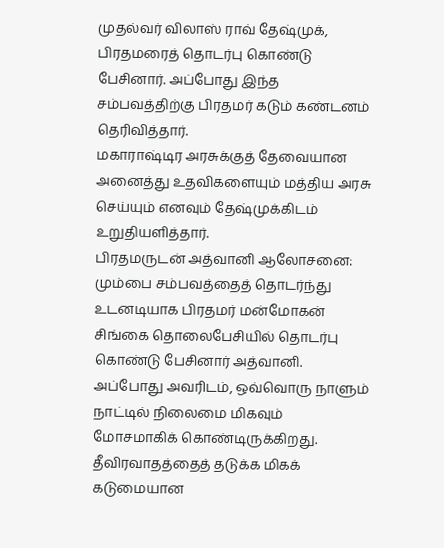முதல்வர் விலாஸ் ராவ் தேஷ்முக், பிரதமரைத் தொடர்பு கொண்டு பேசினார். அப்போது இந்த சம்பவத்திற்கு பிரதமர் கடும் கண்டனம் தெரிவித்தார்.
மகாராஷ்டிர அரசுக்குத் தேவையான அனைத்து உதவிகளையும் மத்திய அரசு செய்யும் எனவும் தேஷ்முக்கிடம் உறுதியளித்தார்.
பிரதமருடன் அத்வானி ஆலோசனை:
மும்பை சம்பவத்தைத் தொடர்ந்து உடனடியாக பிரதமர் மன்மோகன் சிங்கை தொலைபேசியில் தொடர்பு கொண்டு பேசினார் அத்வானி.
அப்போது அவரிடம், ஒவ்வொரு நாளும் நாட்டில் நிலைமை மிகவும் மோசமாகிக் கொண்டிருக்கிறது. தீவிரவாதத்தைத் தடுக்க மிகக் கடுமையான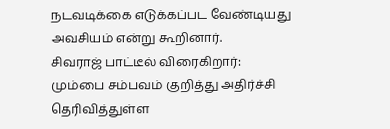நடவடிக்கை எடுக்கப்பட வேண்டியது அவசியம் என்று கூறினார்.
சிவராஜ் பாட்டீல் விரைகிறார்:
மும்பை சம்பவம் குறித்து அதிர்ச்சி தெரிவித்துள்ள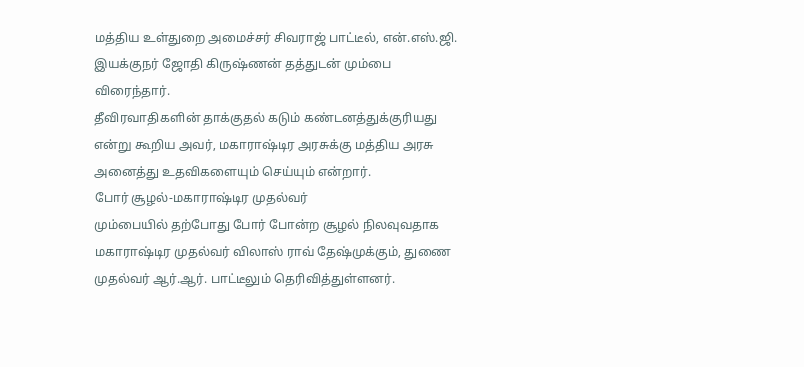மத்திய உள்துறை அமைச்சர் சிவராஜ் பாட்டீல், என்.எஸ்.ஜி. இயக்குநர் ஜோதி கிருஷ்ணன் தத்துடன் மும்பை விரைந்தார்.
தீவிரவாதிகளின் தாக்குதல் கடும் கண்டனத்துக்குரியது என்று கூறிய அவர், மகாராஷ்டிர அரசுக்கு மத்திய அரசு அனைத்து உதவிகளையும் செய்யும் என்றார்.
போர் சூழல்-மகாராஷ்டிர முதல்வர்
மும்பையில் தற்போது போர் போன்ற சூழல் நிலவுவதாக மகாராஷ்டிர முதல்வர் விலாஸ் ராவ் தேஷ்முக்கும், துணை முதல்வர் ஆர்.ஆர். பாட்டீலும் தெரிவித்துள்ளனர்.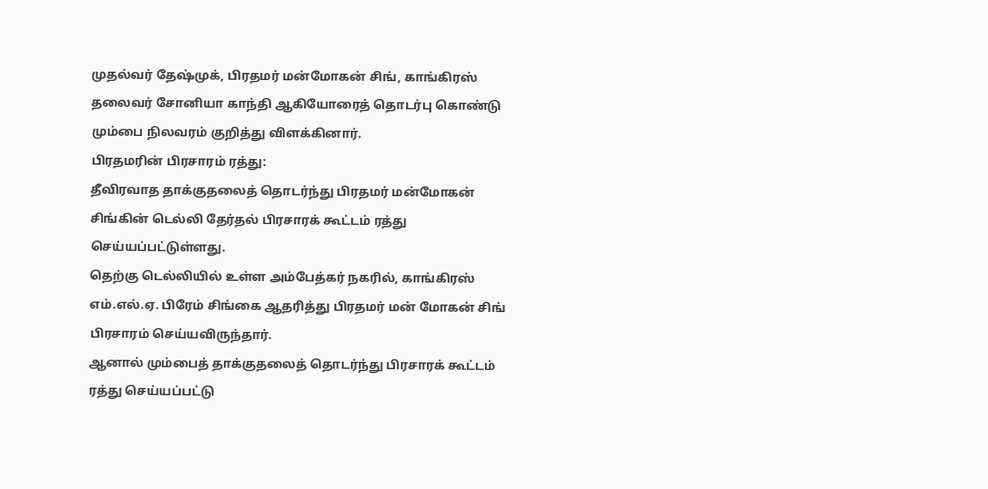முதல்வர் தேஷ்முக், பிரதமர் மன்மோகன் சிங், காங்கிரஸ் தலைவர் சோனியா காந்தி ஆகியோரைத் தொடர்பு கொண்டு மும்பை நிலவரம் குறித்து விளக்கினார்.
பிரதமரின் பிரசாரம் ரத்து:
தீவிரவாத தாக்குதலைத் தொடர்ந்து பிரதமர் மன்மோகன் சிங்கின் டெல்லி தேர்தல் பிரசாரக் கூட்டம் ரத்து செய்யப்பட்டுள்ளது.
தெற்கு டெல்லியில் உள்ள அம்பேத்கர் நகரில், காங்கிரஸ் எம்.எல்.ஏ. பிரேம் சிங்கை ஆதரித்து பிரதமர் மன் மோகன் சிங் பிரசாரம் செய்யவிருந்தார்.
ஆனால் மும்பைத் தாக்குதலைத் தொடர்ந்து பிரசாரக் கூட்டம் ரத்து செய்யப்பட்டு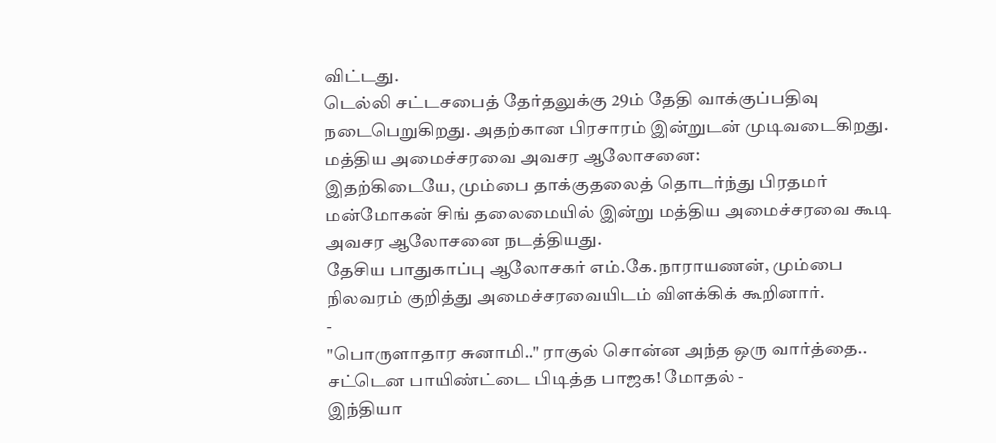விட்டது.
டெல்லி சட்டசபைத் தேர்தலுக்கு 29ம் தேதி வாக்குப்பதிவு நடைபெறுகிறது. அதற்கான பிரசாரம் இன்றுடன் முடிவடைகிறது.
மத்திய அமைச்சரவை அவசர ஆலோசனை:
இதற்கிடையே, மும்பை தாக்குதலைத் தொடர்ந்து பிரதமர் மன்மோகன் சிங் தலைமையில் இன்று மத்திய அமைச்சரவை கூடி அவசர ஆலோசனை நடத்தியது.
தேசிய பாதுகாப்பு ஆலோசகர் எம்.கே.நாராயணன், மும்பை நிலவரம் குறித்து அமைச்சரவையிடம் விளக்கிக் கூறினார்.
-
"பொருளாதார சுனாமி.." ராகுல் சொன்ன அந்த ஒரு வார்த்தை.. சட்டென பாயிண்ட்டை பிடித்த பாஜக! மோதல் -
இந்தியா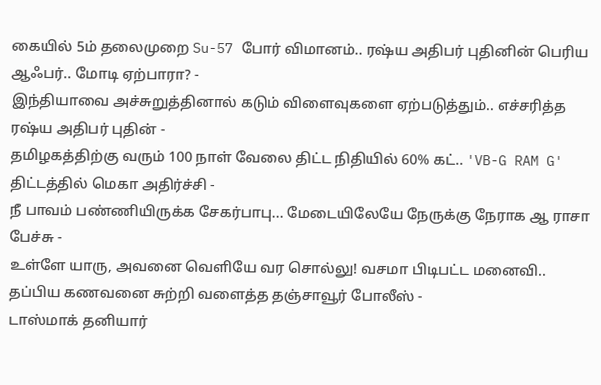கையில் 5ம் தலைமுறை Su-57 போர் விமானம்.. ரஷ்ய அதிபர் புதினின் பெரிய ஆஃபர்.. மோடி ஏற்பாரா? -
இந்தியாவை அச்சுறுத்தினால் கடும் விளைவுகளை ஏற்படுத்தும்.. எச்சரித்த ரஷ்ய அதிபர் புதின் -
தமிழகத்திற்கு வரும் 100 நாள் வேலை திட்ட நிதியில் 60% கட்.. 'VB-G RAM G' திட்டத்தில் மெகா அதிர்ச்சி -
நீ பாவம் பண்ணியிருக்க சேகர்பாபு... மேடையிலேயே நேருக்கு நேராக ஆ ராசா பேச்சு -
உள்ளே யாரு, அவனை வெளியே வர சொல்லு! வசமா பிடிபட்ட மனைவி.. தப்பிய கணவனை சுற்றி வளைத்த தஞ்சாவூர் போலீஸ் -
டாஸ்மாக் தனியார்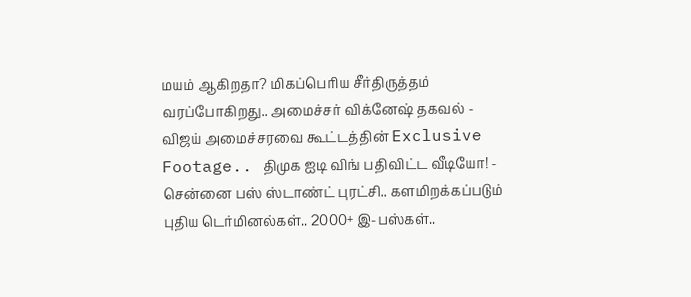மயம் ஆகிறதா? மிகப்பெரிய சீர்திருத்தம் வரப்போகிறது.. அமைச்சர் விக்னேஷ் தகவல் -
விஜய் அமைச்சரவை கூட்டத்தின் Exclusive Footage.. திமுக ஐடி விங் பதிவிட்ட வீடியோ! -
சென்னை பஸ் ஸ்டாண்ட் புரட்சி.. களமிறக்கப்படும் புதிய டெர்மினல்கள்.. 2000+ இ-பஸ்கள்..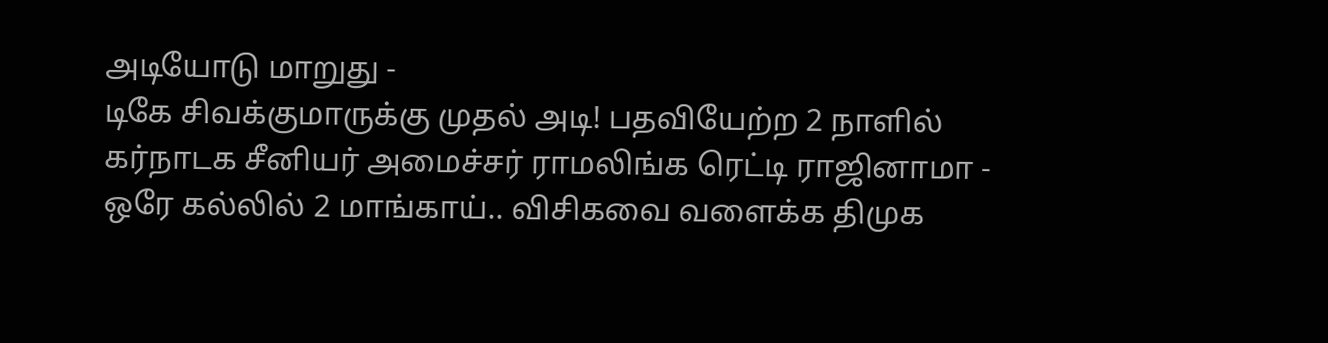அடியோடு மாறுது -
டிகே சிவக்குமாருக்கு முதல் அடி! பதவியேற்ற 2 நாளில் கர்நாடக சீனியர் அமைச்சர் ராமலிங்க ரெட்டி ராஜினாமா -
ஒரே கல்லில் 2 மாங்காய்.. விசிகவை வளைக்க திமுக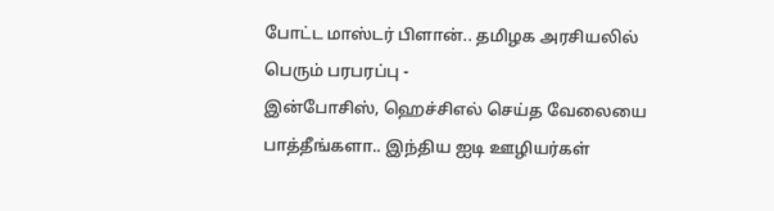போட்ட மாஸ்டர் பிளான்.. தமிழக அரசியலில் பெரும் பரபரப்பு -
இன்போசிஸ், ஹெச்சிஎல் செய்த வேலையை பாத்தீங்களா.. இந்திய ஐடி ஊழியர்கள்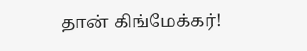தான் கிங்மேக்கர்!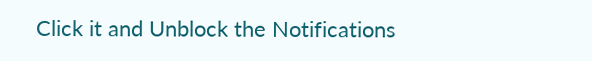Click it and Unblock the Notifications